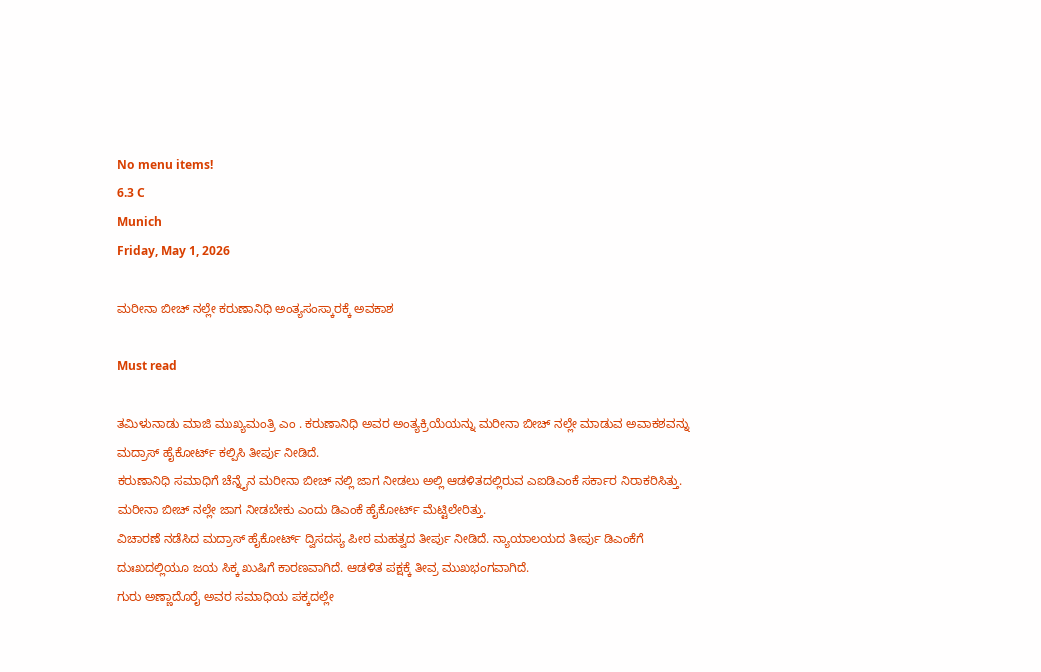No menu items!
6.3 C
Munich
Friday, May 1, 2026

ಮರೀನಾ ಬೀಚ್ ನಲ್ಲೇ ಕರುಣಾನಿಧಿ ಅಂತ್ಯಸಂಸ್ಕಾರಕ್ಕೆ ಅವಕಾಶ

Must read

ತಮಿಳುನಾಡು ಮಾಜಿ ಮುಖ್ಯಮಂತ್ರಿ ಎಂ . ಕರುಣಾನಿಧಿ ಅವರ ಅಂತ್ಯಕ್ರಿಯೆಯನ್ನು ಮರೀನಾ ಬೀಚ್ ನಲ್ಲೇ ಮಾಡುವ ಅವಾಕಶವನ್ನು ಮದ್ರಾಸ್ ಹೈಕೋರ್ಟ್ ಕಲ್ಪಿಸಿ ತೀರ್ಪು ನೀಡಿದೆ.
ಕರುಣಾನಿಧಿ ಸಮಾಧಿಗೆ ಚೆನ್ನೈನ ಮರೀನಾ ಬೀಚ್ ನಲ್ಲಿ ಜಾಗ ನೀಡಲು ಅಲ್ಲಿ ಆಡಳಿತದಲ್ಲಿರುವ ಎಐಡಿಎಂಕೆ ಸರ್ಕಾರ ನಿರಾಕರಿಸಿತ್ತು. ಮರೀನಾ ಬೀಚ್ ನಲ್ಲೇ ಜಾಗ ನೀಡಬೇಕು ಎಂದು ಡಿಎಂಕೆ ಹೈಕೋರ್ಟ್ ಮೆಟ್ಟಿಲೇರಿತ್ತು.
ವಿಚಾರಣೆ ನಡೆಸಿದ ಮದ್ರಾಸ್ ಹೈಕೋರ್ಟ್ ದ್ವಿಸದಸ್ಯ ಪೀಠ ಮಹತ್ವದ ತೀರ್ಪು ನೀಡಿದೆ. ನ್ಯಾಯಾಲಯದ ತೀರ್ಪು ಡಿಎಂಕೆಗೆ ದುಃಖದಲ್ಲಿಯೂ ಜಯ ಸಿಕ್ಕ ಖುಷಿಗೆ ಕಾರಣವಾಗಿದೆ. ಆಡಳಿತ ಪಕ್ಷಕ್ಕೆ ತೀವ್ರ ಮುಖಭಂಗವಾಗಿದೆ.
ಗುರು ಅಣ್ಣಾದೊರೈ ಅವರ ಸಮಾಧಿಯ ಪಕ್ಕದಲ್ಲೇ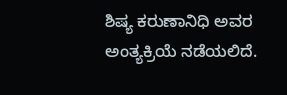ಶಿಷ್ಯ ಕರುಣಾನಿಧಿ ಅವರ ಅಂತ್ಯಕ್ರಿಯೆ ನಡೆಯಲಿದೆ.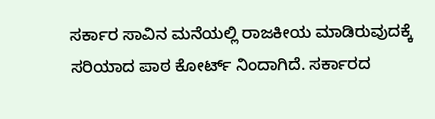ಸರ್ಕಾರ ಸಾವಿನ ಮನೆಯಲ್ಲಿ ರಾಜಕೀಯ ಮಾಡಿರುವುದಕ್ಕೆ ಸರಿಯಾದ ಪಾಠ ಕೋರ್ಟ್ ನಿಂದಾಗಿದೆ. ಸರ್ಕಾರದ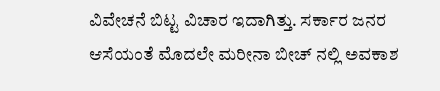ವಿವೇಚನೆ ಬಿಟ್ಟ ವಿಚಾರ ಇದಾಗಿತ್ತು. ಸರ್ಕಾರ ಜನರ ಆಸೆಯಂತೆ ಮೊದಲೇ ಮರೀನಾ ಬೀಚ್ ನಲ್ಲಿ ಅವಕಾಶ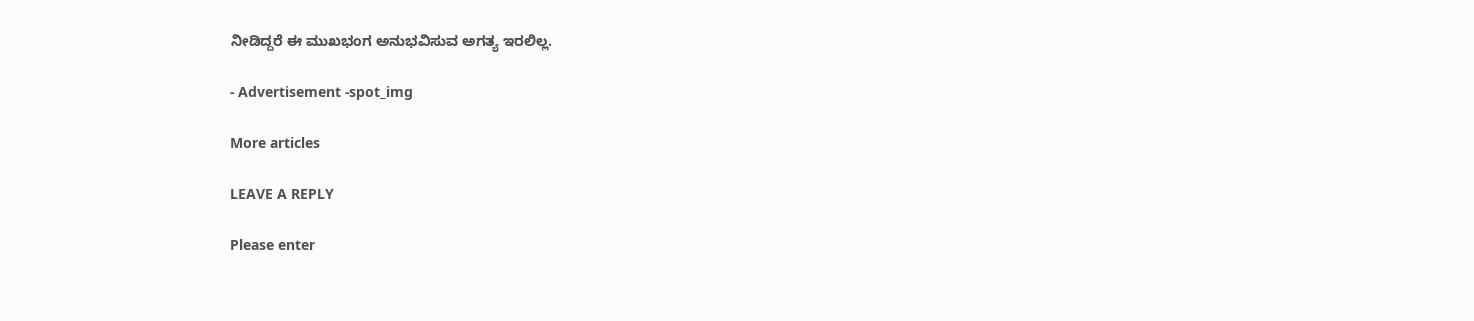ನೀಡಿದ್ದರೆ ಈ ಮುಖಭಂಗ ಅನುಭವಿಸುವ ಅಗತ್ಯ ಇರಲಿಲ್ಲ.

- Advertisement -spot_img

More articles

LEAVE A REPLY

Please enter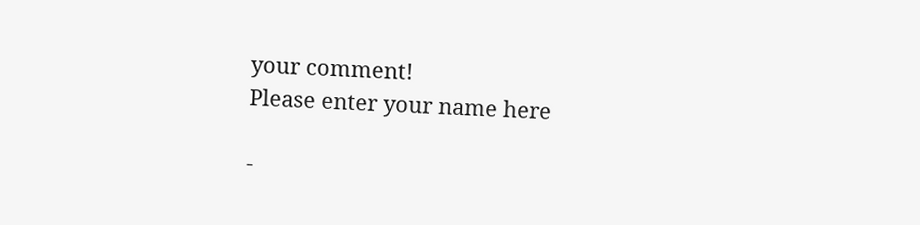your comment!
Please enter your name here

-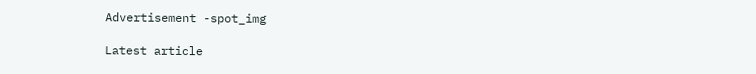Advertisement -spot_img

Latest article